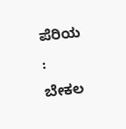ಪೆರಿಯ : ಬೇಕಲ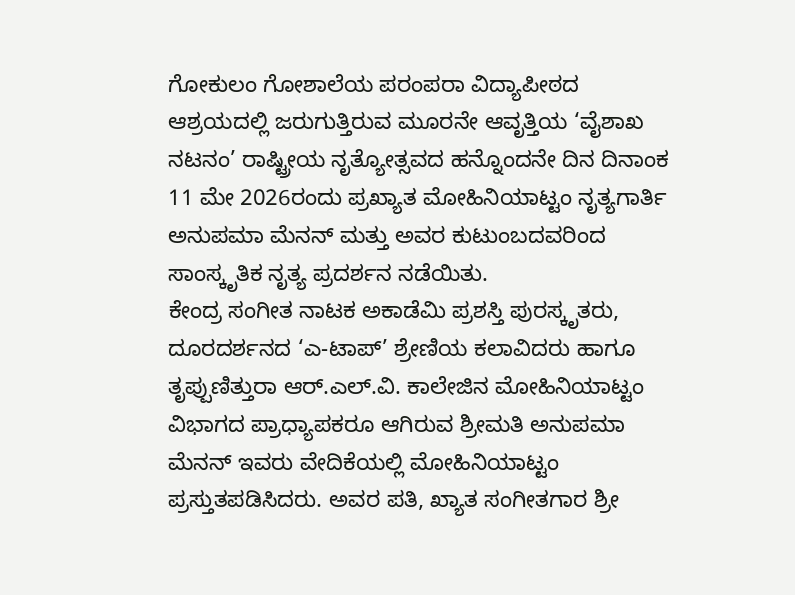ಗೋಕುಲಂ ಗೋಶಾಲೆಯ ಪರಂಪರಾ ವಿದ್ಯಾಪೀಠದ ಆಶ್ರಯದಲ್ಲಿ ಜರುಗುತ್ತಿರುವ ಮೂರನೇ ಆವೃತ್ತಿಯ ‘ವೈಶಾಖ ನಟನಂ’ ರಾಷ್ಟ್ರೀಯ ನೃತ್ಯೋತ್ಸವದ ಹನ್ನೊಂದನೇ ದಿನ ದಿನಾಂಕ 11 ಮೇ 2026ರಂದು ಪ್ರಖ್ಯಾತ ಮೋಹಿನಿಯಾಟ್ಟಂ ನೃತ್ಯಗಾರ್ತಿ ಅನುಪಮಾ ಮೆನನ್ ಮತ್ತು ಅವರ ಕುಟುಂಬದವರಿಂದ ಸಾಂಸ್ಕೃತಿಕ ನೃತ್ಯ ಪ್ರದರ್ಶನ ನಡೆಯಿತು.
ಕೇಂದ್ರ ಸಂಗೀತ ನಾಟಕ ಅಕಾಡೆಮಿ ಪ್ರಶಸ್ತಿ ಪುರಸ್ಕೃತರು, ದೂರದರ್ಶನದ ‘ಎ-ಟಾಪ್’ ಶ್ರೇಣಿಯ ಕಲಾವಿದರು ಹಾಗೂ ತೃಪ್ಪುಣಿತ್ತುರಾ ಆರ್.ಎಲ್.ವಿ. ಕಾಲೇಜಿನ ಮೋಹಿನಿಯಾಟ್ಟಂ ವಿಭಾಗದ ಪ್ರಾಧ್ಯಾಪಕರೂ ಆಗಿರುವ ಶ್ರೀಮತಿ ಅನುಪಮಾ ಮೆನನ್ ಇವರು ವೇದಿಕೆಯಲ್ಲಿ ಮೋಹಿನಿಯಾಟ್ಟಂ ಪ್ರಸ್ತುತಪಡಿಸಿದರು. ಅವರ ಪತಿ, ಖ್ಯಾತ ಸಂಗೀತಗಾರ ಶ್ರೀ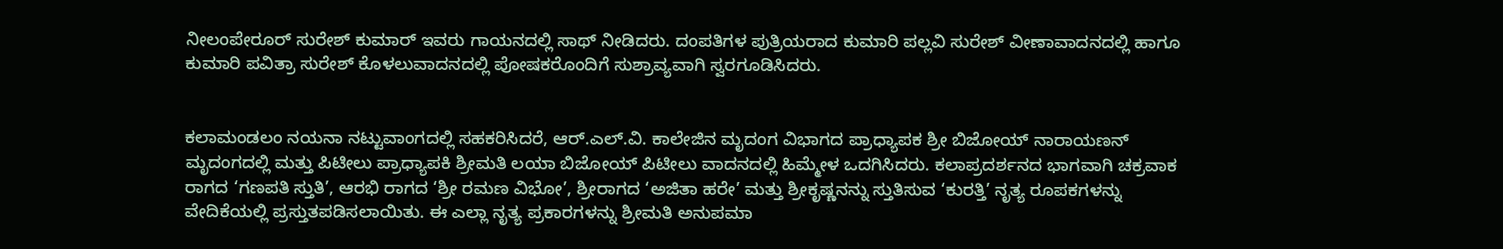ನೀಲಂಪೇರೂರ್ ಸುರೇಶ್ ಕುಮಾರ್ ಇವರು ಗಾಯನದಲ್ಲಿ ಸಾಥ್ ನೀಡಿದರು. ದಂಪತಿಗಳ ಪುತ್ರಿಯರಾದ ಕುಮಾರಿ ಪಲ್ಲವಿ ಸುರೇಶ್ ವೀಣಾವಾದನದಲ್ಲಿ ಹಾಗೂ ಕುಮಾರಿ ಪವಿತ್ರಾ ಸುರೇಶ್ ಕೊಳಲುವಾದನದಲ್ಲಿ ಪೋಷಕರೊಂದಿಗೆ ಸುಶ್ರಾವ್ಯವಾಗಿ ಸ್ವರಗೂಡಿಸಿದರು.


ಕಲಾಮಂಡಲಂ ನಯನಾ ನಟ್ಟುವಾಂಗದಲ್ಲಿ ಸಹಕರಿಸಿದರೆ, ಆರ್.ಎಲ್.ವಿ. ಕಾಲೇಜಿನ ಮೃದಂಗ ವಿಭಾಗದ ಪ್ರಾಧ್ಯಾಪಕ ಶ್ರೀ ಬಿಜೋಯ್ ನಾರಾಯಣನ್ ಮೃದಂಗದಲ್ಲಿ ಮತ್ತು ಪಿಟೀಲು ಪ್ರಾಧ್ಯಾಪಕಿ ಶ್ರೀಮತಿ ಲಯಾ ಬಿಜೋಯ್ ಪಿಟೀಲು ವಾದನದಲ್ಲಿ ಹಿಮ್ಮೇಳ ಒದಗಿಸಿದರು. ಕಲಾಪ್ರದರ್ಶನದ ಭಾಗವಾಗಿ ಚಕ್ರವಾಕ ರಾಗದ ‘ಗಣಪತಿ ಸ್ತುತಿ’, ಆರಭಿ ರಾಗದ ‘ಶ್ರೀ ರಮಣ ವಿಭೋ’, ಶ್ರೀರಾಗದ ‘ಅಜಿತಾ ಹರೇ’ ಮತ್ತು ಶ್ರೀಕೃಷ್ಣನನ್ನು ಸ್ತುತಿಸುವ ‘ಕುರತ್ತಿ’ ನೃತ್ಯ ರೂಪಕಗಳನ್ನು ವೇದಿಕೆಯಲ್ಲಿ ಪ್ರಸ್ತುತಪಡಿಸಲಾಯಿತು. ಈ ಎಲ್ಲಾ ನೃತ್ಯ ಪ್ರಕಾರಗಳನ್ನು ಶ್ರೀಮತಿ ಅನುಪಮಾ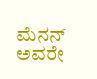ಮೆನನ್ ಅವರೇ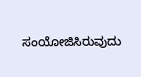ಸಂಯೋಜಿಸಿರುವುದು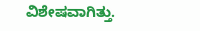ವಿಶೇಷವಾಗಿತ್ತು.